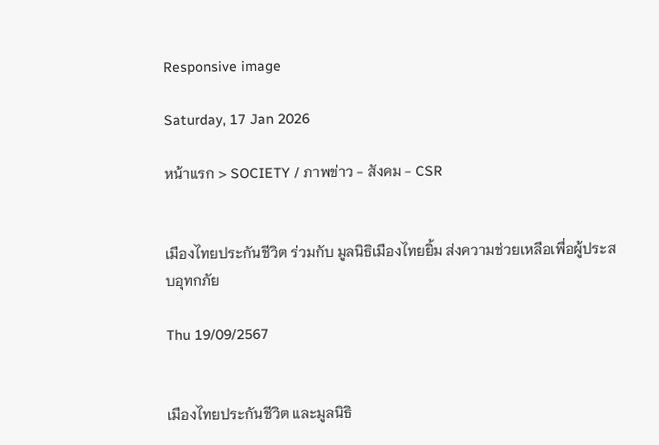Responsive image

Saturday, 17 Jan 2026

หน้าแรก > SOCIETY / ภาพข่าว - สังคม - CSR


เมืองไทยประกันชีวิต ร่วมกับ มูลนิธิเมืองไทยยิ้ม ส่งความช่วยเหลือเพื่อผู้ประสบอุทกภัย

Thu 19/09/2567


เมืองไทยประกันชีวิต และมูลนิธิ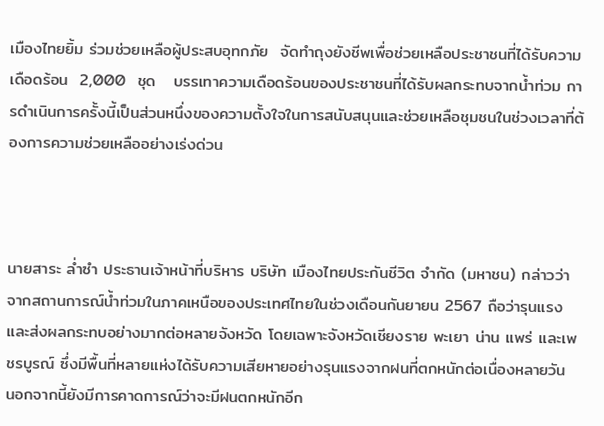เมืองไทยยิ้ม ร่วมช่วยเหลือผู้ประสบอุทกภัย  จัดทำถุงยังชีพเพื่อช่วยเหลือประชาชนที่ได้รับความเดือดร้อน  2,000  ชุด   บรรเทาความเดือดร้อนของประชาชนที่ได้รับผลกระทบจากน้ำท่วม การดำเนินการครั้งนี้เป็นส่วนหนึ่งของความตั้งใจในการสนับสนุนและช่วยเหลือชุมชนในช่วงเวลาที่ต้องการความช่วยเหลืออย่างเร่งด่วน



นายสาระ ล่ำซำ ประธานเจ้าหน้าที่บริหาร บริษัท เมืองไทยประกันชีวิต จำกัด (มหาชน) กล่าวว่า จากสถานการณ์น้ำท่วมในภาคเหนือของประเทศไทยในช่วงเดือนกันยายน 2567 ถือว่ารุนแรงและส่งผลกระทบอย่างมากต่อหลายจังหวัด โดยเฉพาะจังหวัดเชียงราย พะเยา น่าน แพร่ และเพชรบูรณ์ ซึ่งมีพื้นที่หลายแห่งได้รับความเสียหายอย่างรุนแรงจากฝนที่ตกหนักต่อเนื่องหลายวัน  นอกจากนี้ยังมีการคาดการณ์ว่าจะมีฝนตกหนักอีก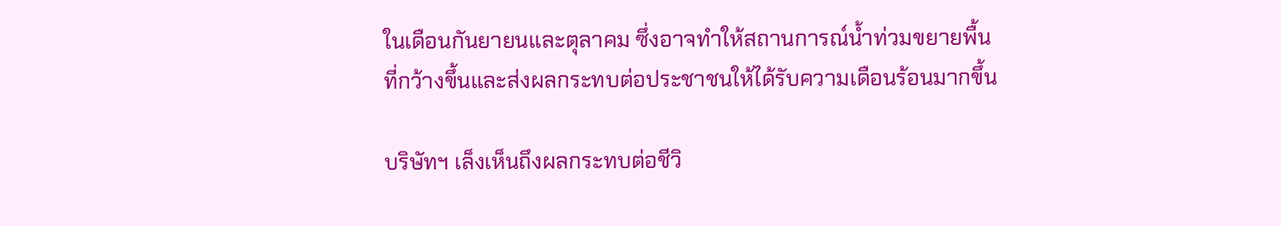ในเดือนกันยายนและตุลาคม ซึ่งอาจทำให้สถานการณ์น้ำท่วมขยายพื้นที่กว้างขึ้นและส่งผลกระทบต่อประชาชนให้ได้รับความเดือนร้อนมากขึ้น

บริษัทฯ เล็งเห็นถึงผลกระทบต่อชีวิ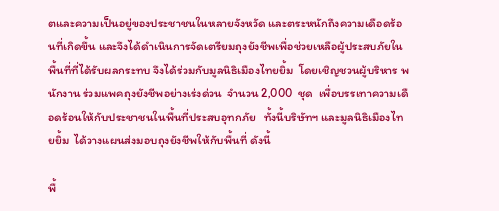ตและความเป็นอยู่ของประชาชนในหลายจังหวัด และตระหนักถึงความเดือดร้อนที่เกิดขึ้น และจึงได้ดำเนินการจัดเตรียมถุงยังชีพเพื่อช่วยเหลือผู้ประสบภัยในพื้นที่ที่ได้รับผลกระทบ จึงได้ร่วมกับมูลนิธิเมืองไทยยิ้ม  โดยเชิญชวนผู้บริหาร พนักงาน ร่วมแพคถุงยังชีพอย่างเร่งด่วน  จำนวน 2,000  ชุด  เพื่อบรรเทาความเดือดร้อนให้กับประชาชนในพื้นที่ประสบอุทกภัย   ทั้งนี้บริษัทฯ และมูลนิธิเมืองไทยยิ้ม  ได้วางแผนส่งมอบถุงยังชีพให้กับพื้นที่ ดังนี้

พื้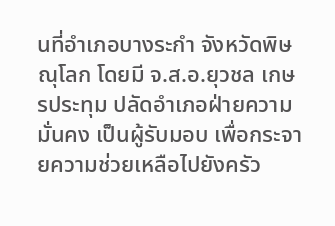นที่อำเภอบางระกำ จังหวัดพิษณุโลก โดยมี จ.ส.อ.ยุวชล เกษรประทุม ปลัดอำเภอฝ่ายความมั่นคง เป็นผู้รับมอบ เพื่อกระจายความช่วยเหลือไปยังครัว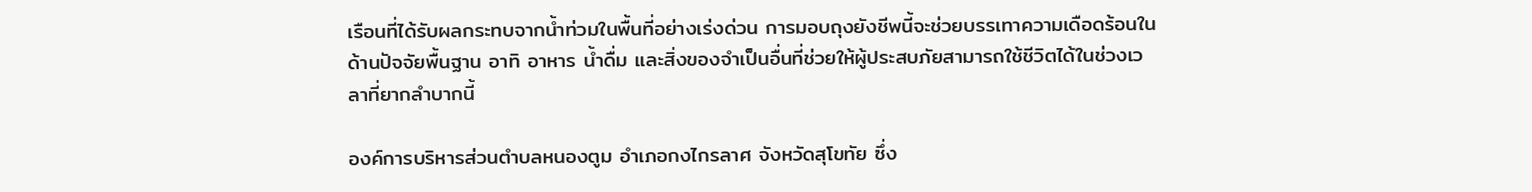เรือนที่ได้รับผลกระทบจากน้ำท่วมในพื้นที่อย่างเร่งด่วน การมอบถุงยังชีพนี้จะช่วยบรรเทาความเดือดร้อนในด้านปัจจัยพื้นฐาน อาทิ อาหาร น้ำดื่ม และสิ่งของจำเป็นอื่นที่ช่วยให้ผู้ประสบภัยสามารถใช้ชีวิตได้ในช่วงเวลาที่ยากลำบากนี้

องค์การบริหารส่วนตำบลหนองตูม อำเภอกงไกรลาศ จังหวัดสุโขทัย ซึ่ง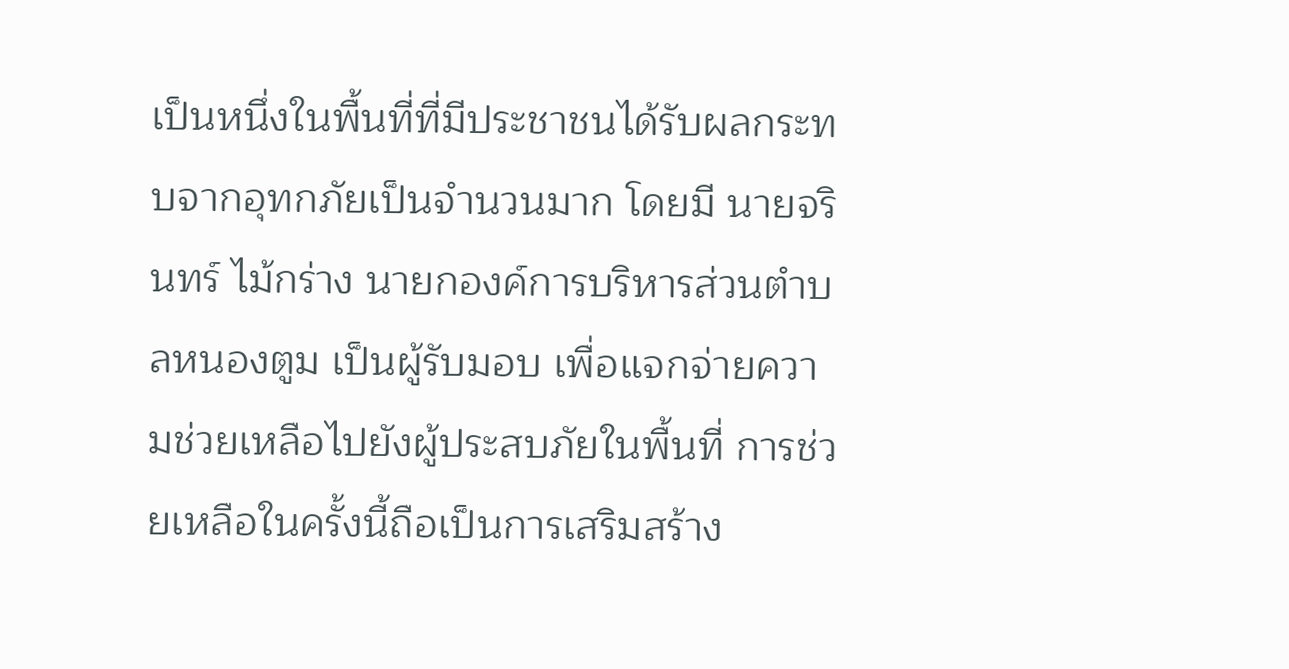เป็นหนึ่งในพื้นที่ที่มีประชาชนได้รับผลกระทบจากอุทกภัยเป็นจำนวนมาก โดยมี นายจรินทร์ ไม้กร่าง นายกองค์การบริหารส่วนตำบลหนองตูม เป็นผู้รับมอบ เพื่อแจกจ่ายความช่วยเหลือไปยังผู้ประสบภัยในพื้นที่ การช่วยเหลือในครั้งนี้ถือเป็นการเสริมสร้าง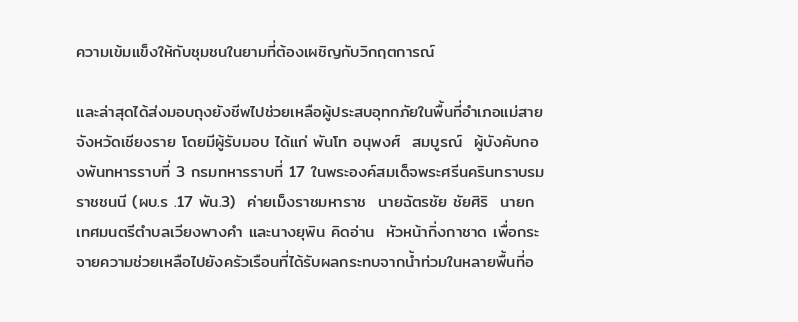ความเข้มแข็งให้กับชุมชนในยามที่ต้องเผชิญกับวิกฤตการณ์

และล่าสุดได้ส่งมอบถุงยังชีพไปช่วยเหลือผู้ประสบอุทกภัยในพื้นที่อำเภอแม่สาย จังหวัดเชียงราย โดยมีผู้รับมอบ ได้แก่ พันโท อนุพงศ์  สมบูรณ์  ผู้บังคับกองพันทหารราบที่ 3 กรมทหารราบที่ 17 ในพระองค์สมเด็จพระศรีนครินทราบรมราชชนนี (ผบ.ร .17 พัน.3)  ค่ายเม็งราชมหาราช  นายฉัตรชัย ชัยศิริ  นายกเทศมนตรีตำบลเวียงพางคำ และนางยุพิน คิดอ่าน  หัวหน้ากิ่งกาชาด เพื่อกระจายความช่วยเหลือไปยังครัวเรือนที่ได้รับผลกระทบจากน้ำท่วมในหลายพื้นที่อ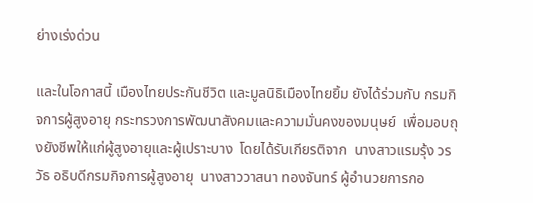ย่างเร่งด่วน

และในโอกาสนี้ เมืองไทยประกันชีวิต และมูลนิธิเมืองไทยยิ้ม ยังได้ร่วมกับ กรมกิจการผู้สูงอายุ กระทรวงการพัฒนาสังคมและความมั่นคงของมนุษย์  เพื่อมอบถุงยังชีพให้แก่ผู้สูงอายุและผู้เปราะบาง  โดยได้รับเกียรติจาก  นางสาวแรมรุ้ง วรวัธ อธิบดีกรมกิจการผู้สูงอายุ  นางสาววาสนา ทองจันทร์ ผู้อำนวยการกอ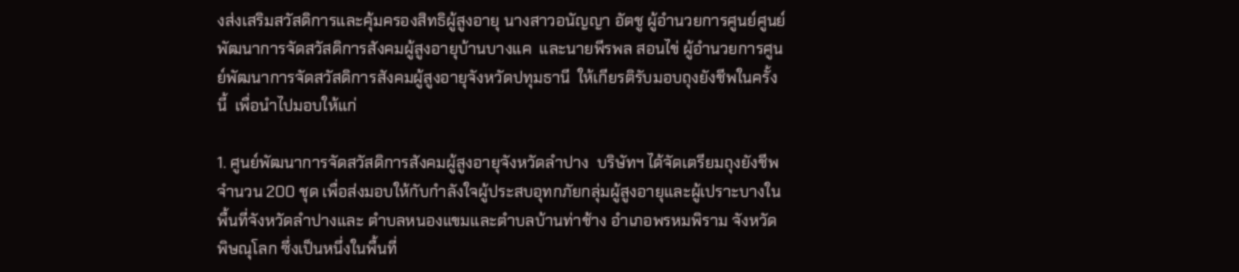งส่งเสริมสวัสดิการและคุ้มครองสิทธิผู้สูงอายุ นางสาวอนัญญา อัตชู ผู้อำนวยการศูนย์ศูนย์พัฒนาการจัดสวัสดิการสังคมผู้สูงอายุบ้านบางแค  และนายพีรพล สอนไข่ ผู้อำนวยการศูนย์พัฒนาการจัดสวัสดิการสังคมผู้สูงอายุจังหวัดปทุมธานี  ให้เกียรติรับมอบถุงยังชีพในครั้งนี้  เพื่อนำไปมอบให้แก่

1. ศูนย์พัฒนาการจัดสวัสดิการสังคมผู้สูงอายุจังหวัดลำปาง  บริษัทฯ ได้จัดเตรียมถุงยังชีพ จำนวน 200 ชุด เพื่อส่งมอบให้กับกำลังใจผู้ประสบอุทกภัยกลุ่มผู้สูงอายุและผู้เปราะบางในพื้นที่จังหวัดลำปางและ ตำบลหนองแขมและตำบลบ้านท่าช้าง อำเภอพรหมพิราม จังหวัดพิษณุโลก ซึ่งเป็นหนึ่งในพื้นที่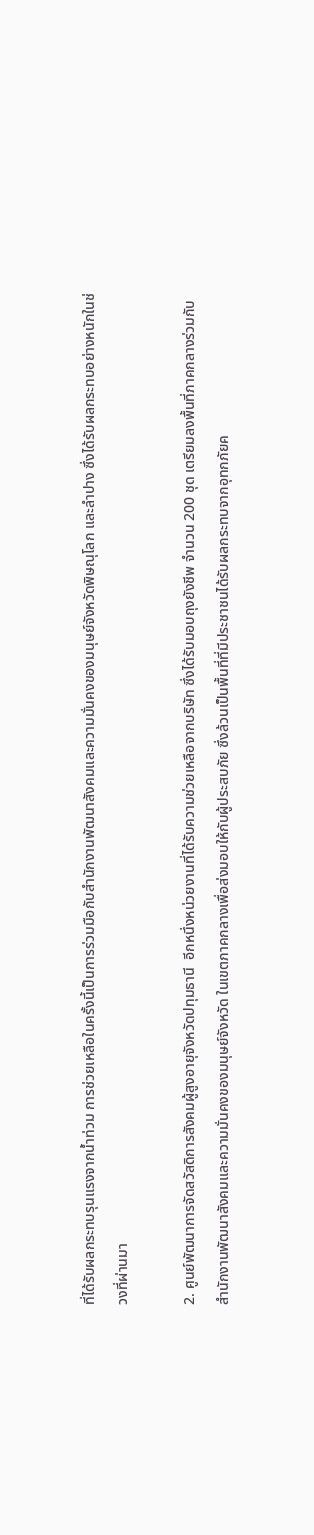ที่ได้รับผลกระทบรุนแรงจากน้ำท่วม การช่วยเหลือในครั้งนี้เป็นการร่วมมือกับสำนักงานพัฒนาสังคมและความมั่นคงของมนุษย์จังหวัดพิษณุโลก และลำปาง ซึ่งได้รับผลกระทบอย่างหนักในช่วงที่ผ่านมา

2. ศูนย์พัฒนาการจัดสวัสดิการสังคมผู้สูงอายุจังหวัดปทุมธานี  อีกหนึ่งหน่วยงานที่ได้รับความช่วยเหลือจากบริษัท ซึ่งได้รับมอบถุงยังชีพ จำนวน 200 ชุด เตรียมลงพื้นที่ภาคกลางร่วมกับ สำนักงานพัฒนาสังคมและความมั่นคงของมนุษย์จังหวัด ในเขตภาคกลางเพื่อส่งมอบให้กับผู้ประสบภัย ซึ่งล้วนเป็นพื้นที่ที่มีประชาชนได้รับผลกระทบจากอุทกภัยค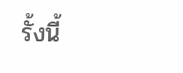รั้งนี้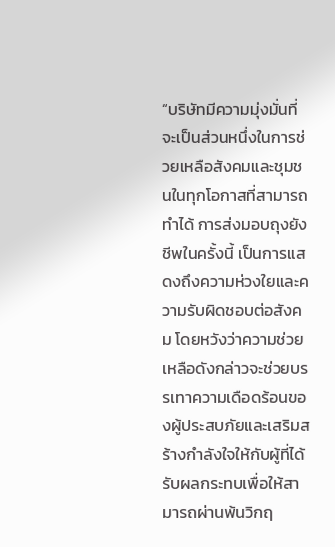“บริษัทมีความมุ่งมั่นที่จะเป็นส่วนหนึ่งในการช่วยเหลือสังคมและชุมชนในทุกโอกาสที่สามารถทำได้ การส่งมอบถุงยังชีพในครั้งนี้ เป็นการแสดงถึงความห่วงใยและความรับผิดชอบต่อสังคม โดยหวังว่าความช่วยเหลือดังกล่าวจะช่วยบรรเทาความเดือดร้อนของผู้ประสบภัยและเสริมสร้างกำลังใจให้กับผู้ที่ได้รับผลกระทบเพื่อให้สามารถผ่านพ้นวิกฤ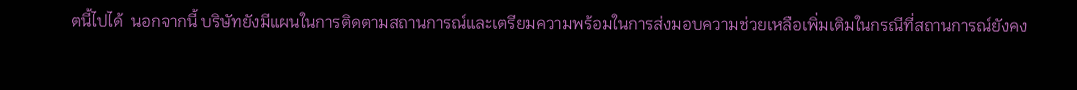ตนี้ไปได้  นอกจากนี้ บริษัทยังมีแผนในการติดตามสถานการณ์และเตรียมความพร้อมในการส่งมอบความช่วยเหลือเพิ่มเติมในกรณีที่สถานการณ์ยังคง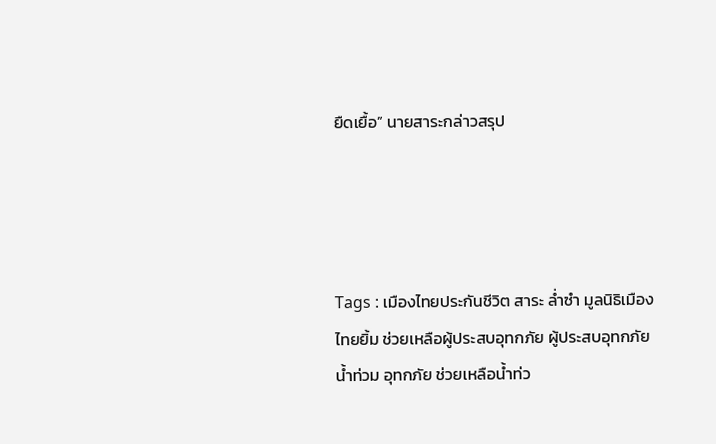ยืดเยื้อ” นายสาระกล่าวสรุป




Tags : เมืองไทยประกันชีวิต สาระ ล่ำซำ มูลนิธิเมืองไทยยิ้ม ช่วยเหลือผู้ประสบอุทกภัย ผู้ประสบอุทกภัย น้ำท่วม อุทกภัย ช่วยเหลือน้ำท่ว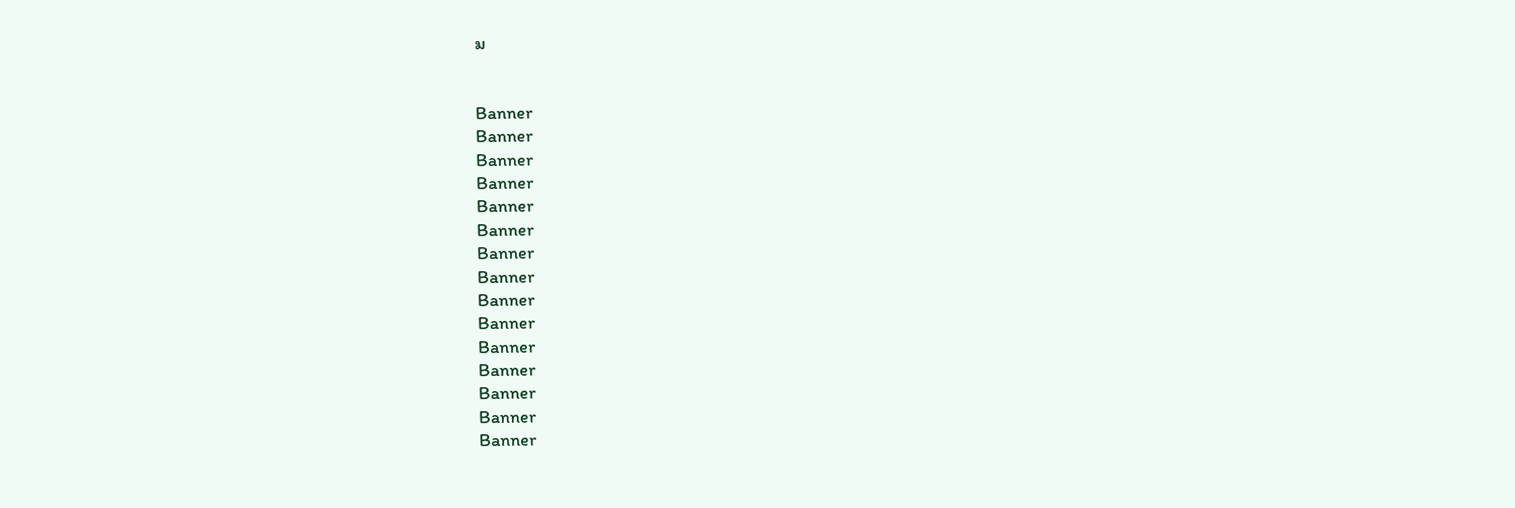ม


Banner
Banner
Banner
Banner
Banner
Banner
Banner
Banner
Banner
Banner
Banner
Banner
Banner
Banner
Banner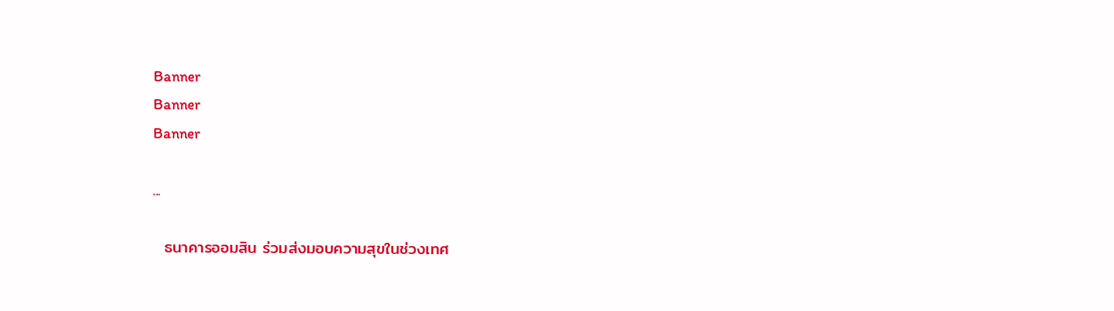Banner
Banner
Banner

...

  ธนาคารออมสิน ร่วมส่งมอบความสุขในช่วงเทศ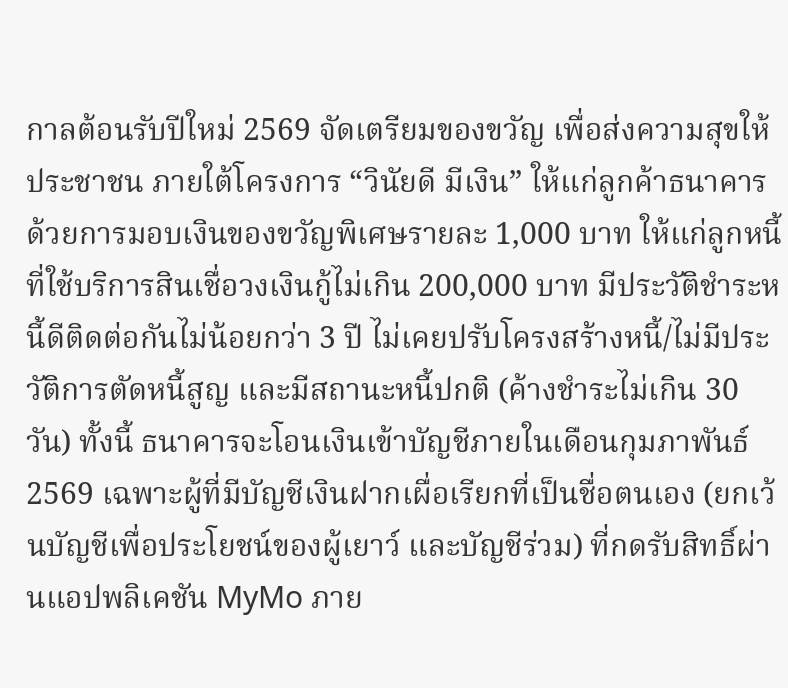กาลต้อนรับปีใหม่ 2569 จัดเตรียมของขวัญ เพื่อส่งความสุขให้ประชาชน ภายใต้โครงการ “วินัยดี มีเงิน” ให้แก่ลูกค้าธนาคารด้วยการมอบเงินของขวัญพิเศษรายละ 1,000 บาท ให้แก่ลูกหนี้ที่ใช้บริการสินเชื่อวงเงินกู้ไม่เกิน 200,000 บาท มีประวัติชำระหนี้ดีติดต่อกันไม่น้อยกว่า 3 ปี ไม่เคยปรับโครงสร้างหนี้/ไม่มีประวัติการตัดหนี้สูญ และมีสถานะหนี้ปกติ (ค้างชำระไม่เกิน 30 วัน) ทั้งนี้ ธนาคารจะโอนเงินเข้าบัญชีภายในเดือนกุมภาพันธ์ 2569 เฉพาะผู้ที่มีบัญชีเงินฝากเผื่อเรียกที่เป็นชื่อตนเอง (ยกเว้นบัญชีเพื่อประโยชน์ของผู้เยาว์ และบัญชีร่วม) ที่กดรับสิทธิ์ผ่านแอปพลิเคชัน MyMo ภาย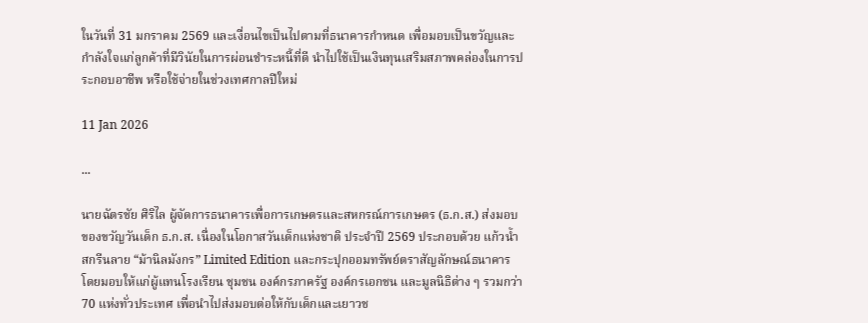ในวันที่ 31 มกราคม 2569 และเงื่อนไขเป็นไปตามที่ธนาคารกำหนด เพื่อมอบเป็นขวัญและกำลังใจแก่ลูกค้าที่มีวินัยในการผ่อนชำระหนี้ที่ดี นำไปใช้เป็นเงินทุนเสริมสภาพคล่องในการประกอบอาชีพ หรือใช้จ่ายในช่วงเทศกาลปีใหม่

11 Jan 2026

...

นายฉัตรชัย ศิริไล ผู้จัดการธนาคารเพื่อการเกษตรและสหกรณ์การเกษตร (ธ.ก.ส.) ส่งมอบของขวัญวันเด็ก ธ.ก.ส. เนื่องในโอกาสวันเด็กแห่งชาติ ประจำปี 2569 ประกอบด้วย แก้วน้ำสกรีนลาย “ม้านิลมังกร” Limited Edition และกระปุกออมทรัพย์ตราสัญลักษณ์ธนาคาร โดยมอบให้แก่ผู้แทนโรงเรียน ชุมชน องค์กรภาครัฐ องค์กรเอกชน และมูลนิธิต่าง ๆ รวมกว่า 70 แห่งทั่วประเทศ เพื่อนำไปส่งมอบต่อให้กับเด็กและเยาวช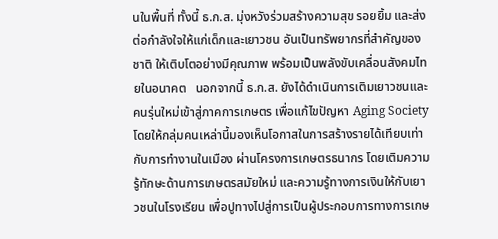นในพื้นที่ ทั้งนี้ ธ.ก.ส. มุ่งหวังร่วมสร้างความสุข รอยยิ้ม และส่งต่อกำลังใจให้แก่เด็กและเยาวชน อันเป็นทรัพยากรที่สำคัญของชาติ ให้เติบโตอย่างมีคุณภาพ พร้อมเป็นพลังขับเคลื่อนสังคมไทยในอนาคต   นอกจากนี้ ธ.ก.ส. ยังได้ดำเนินการเติมเยาวชนและคนรุ่นใหม่เข้าสู่ภาคการเกษตร เพื่อแก้ไขปัญหา Aging Society โดยให้กลุ่มคนเหล่านี้มองเห็นโอกาสในการสร้างรายได้เทียบเท่ากับการทำงานในเมือง ผ่านโครงการเกษตรธนากร โดยเติมความรู้ทักษะด้านการเกษตรสมัยใหม่ และความรู้ทางการเงินให้กับเยาวชนในโรงเรียน เพื่อปูทางไปสู่การเป็นผู้ประกอบการทางการเกษ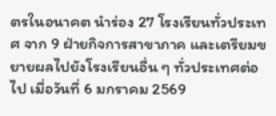ตรในอนาคต นำร่อง 27 โรงเรียนทั่วประเทศ จาก 9 ฝ่ายกิจการสาขาภาค และเตรียมขยายผลไปยังโรงเรียนอื่น ๆ ทั่วประเทศต่อไป เมื่อวันที่ 6 มกราคม 2569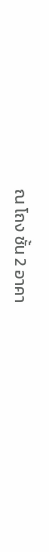ณ โถง ชั้น 2 อาคา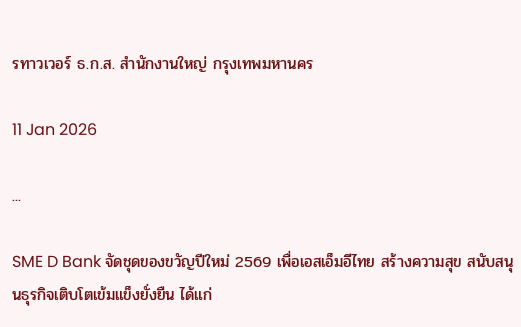รทาวเวอร์ ธ.ก.ส. สำนักงานใหญ่ กรุงเทพมหานคร

11 Jan 2026

...

SME D Bank จัดชุดของขวัญปีใหม่ 2569 เพื่อเอสเอ็มอีไทย สร้างความสุข สนับสนุนธุรกิจเติบโตเข้มแข็งยั่งยืน ได้แก่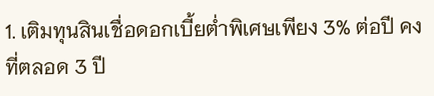1. เติมทุนสินเชื่อดอกเบี้ยต่ำพิเศษเพียง 3% ต่อปี คงที่ตลอด 3 ปี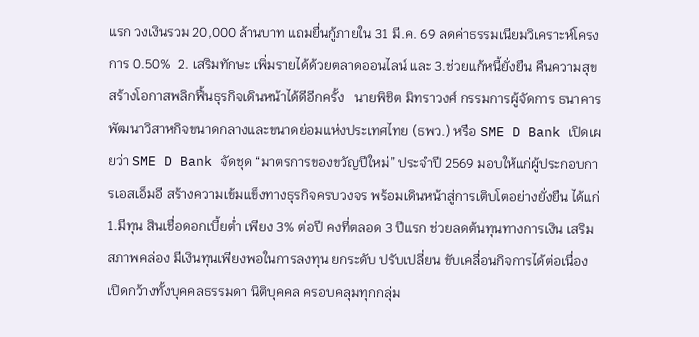แรก วงเงินรวม 20,000 ล้านบาท แถมยื่นกู้ภายใน 31 มี.ค. 69 ลดค่าธรรมเนียมวิเคราะห์โครงการ 0.50%  2. เสริมทักษะ เพิ่มรายได้ด้วยตลาดออนไลน์ และ 3.ช่วยแก้หนี้ยั่งยืน คืนความสุข สร้างโอกาสพลิกฟื้นธุรกิจเดินหน้าได้ดีอีกครั้ง   นายพิชิต มิทราวงศ์ กรรมการผู้จัดการ ธนาคารพัฒนาวิสาหกิจขนาดกลางและขนาดย่อมแห่งประเทศไทย (ธพว.) หรือ SME D Bank เปิดเผยว่า SME D Bank จัดชุด “มาตรการของขวัญปีใหม่” ประจำปี 2569 มอบให้แก่ผู้ประกอบการเอสเอ็มอี สร้างความเข้มแข็งทางธุรกิจครบวงจร พร้อมเดินหน้าสู่การเติบโตอย่างยั่งยืน ได้แก่ 1.มีทุน สินเชื่อดอกเบี้ยต่ำ เพียง 3% ต่อปี คงที่ตลอด 3 ปีแรก ช่วยลดต้นทุนทางการเงิน เสริมสภาพคล่อง มีเงินทุนเพียงพอในการลงทุน ยกระดับ ปรับเปลี่ยน ขับเคลื่อนกิจการได้ต่อเนื่อง เปิดกว้างทั้งบุคคลธรรมดา นิติบุคคล ครอบคลุมทุกกลุ่ม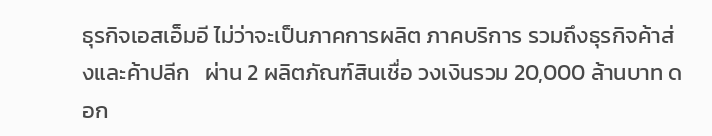ธุรกิจเอสเอ็มอี ไม่ว่าจะเป็นภาคการผลิต ภาคบริการ รวมถึงธุรกิจค้าส่งและค้าปลีก   ผ่าน 2 ผลิตภัณฑ์สินเชื่อ วงเงินรวม 20,000 ล้านบาท ดอก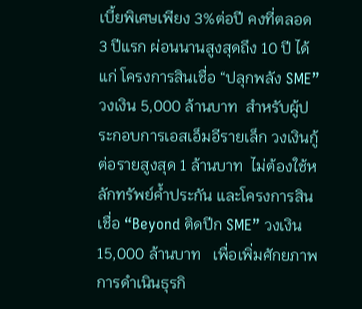เบี้ยพิเศษเพียง 3%ต่อปี คงที่ตลอด 3 ปีแรก ผ่อนนานสูงสุดถึง 10 ปี ได้แก่ โครงการสินเชื่อ “ปลุกพลัง SME” วงเงิน 5,000 ล้านบาท  สำหรับผู้ประกอบการเอสเอ็มอีรายเล็ก วงเงินกู้ต่อรายสูงสุด 1 ล้านบาท  ไม่ต้องใช้หลักทรัพย์ค้ำประกัน และโครงการสินเชื่อ “Beyond ติดปีก SME” วงเงิน 15,000 ล้านบาท   เพื่อเพิ่มศักยภาพการดำเนินธุรกิ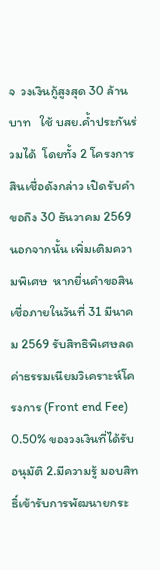จ  วงเงินกู้สูงสุด 30 ล้านบาท   ใช้ บสย.ค้ำประกันร่วมได้  โดยทั้ง 2 โครงการสินเชื่อดังกล่าว เปิดรับคำขอถึง 30 ธันวาคม 2569 นอกจากนั้น เพิ่มเติมความพิเศษ  หากยื่นคำขอสินเชื่อภายในวันที่ 31 มีนาคม 2569 รับสิทธิพิเศษลดค่าธรรมเนียมวิเคราะห์โครงการ (Front end Fee) 0.50% ของวงเงินที่ได้รับอนุมัติ 2.มีความรู้ มอบสิทธิ์เข้ารับการพัฒนายกระ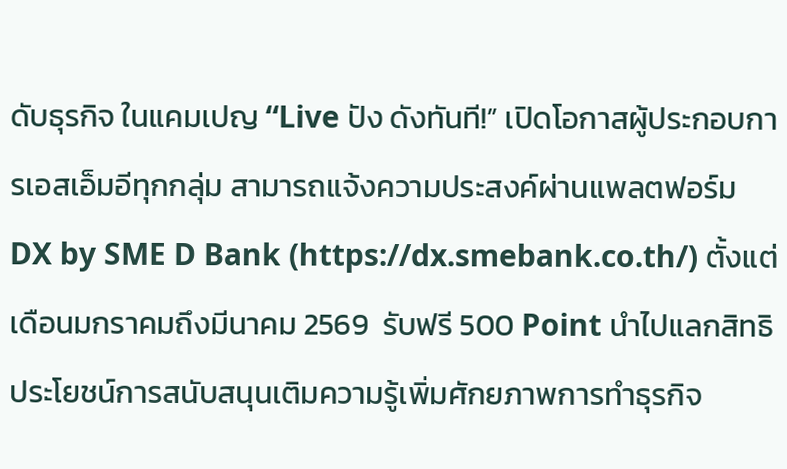ดับธุรกิจ ในแคมเปญ “Live ปัง ดังทันที!” เปิดโอกาสผู้ประกอบการเอสเอ็มอีทุกกลุ่ม สามารถแจ้งความประสงค์ผ่านแพลตฟอร์ม DX by SME D Bank (https://dx.smebank.co.th/) ตั้งแต่เดือนมกราคมถึงมีนาคม 2569  รับฟรี 500 Point นำไปแลกสิทธิประโยชน์การสนับสนุนเติมความรู้เพิ่มศักยภาพการทำธุรกิจ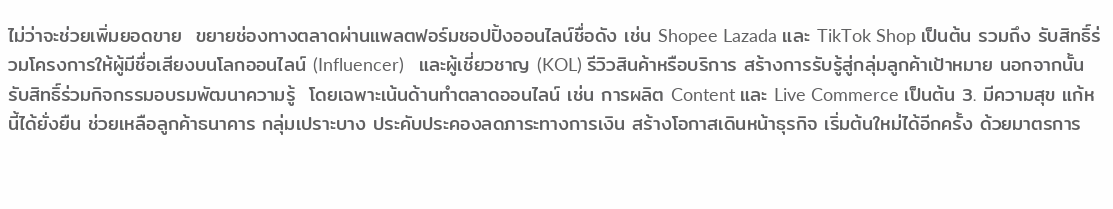ไม่ว่าจะช่วยเพิ่มยอดขาย  ขยายช่องทางตลาดผ่านแพลตฟอร์มชอปปิ้งออนไลน์ชื่อดัง เช่น Shopee Lazada และ TikTok Shop เป็นต้น รวมถึง รับสิทธิ์ร่วมโครงการให้ผู้มีชื่อเสียงบนโลกออนไลน์ (Influencer)   และผู้เชี่ยวชาญ (KOL) รีวิวสินค้าหรือบริการ สร้างการรับรู้สู่กลุ่มลูกค้าเป้าหมาย นอกจากนั้น รับสิทธิ์ร่วมกิจกรรมอบรมพัฒนาความรู้  โดยเฉพาะเน้นด้านทำตลาดออนไลน์ เช่น การผลิต Content และ Live Commerce เป็นต้น 3. มีความสุข แก้หนี้ได้ยั่งยืน ช่วยเหลือลูกค้าธนาคาร กลุ่มเปราะบาง ประคับประคองลดภาระทางการเงิน สร้างโอกาสเดินหน้าธุรกิจ เริ่มต้นใหม่ได้อีกครั้ง ด้วยมาตรการ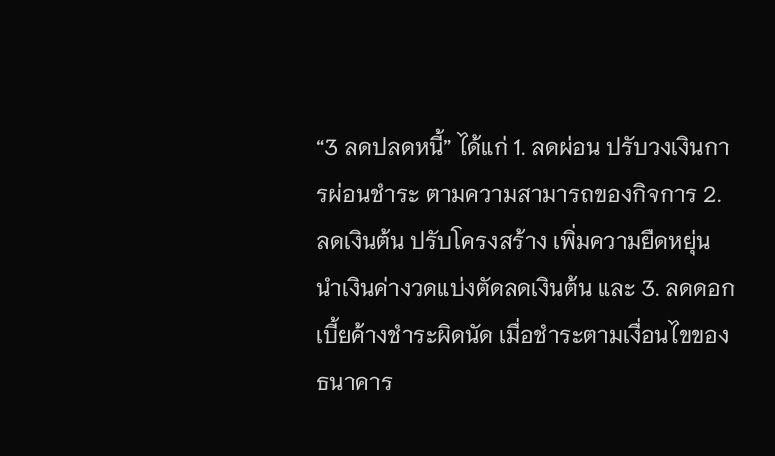“3 ลดปลดหนี้” ได้แก่ 1. ลดผ่อน ปรับวงเงินการผ่อนชำระ ตามความสามารถของกิจการ 2. ลดเงินต้น ปรับโครงสร้าง เพิ่มความยืดหยุ่น นําเงินค่างวดแบ่งตัดลดเงินต้น และ 3. ลดดอกเบี้ยค้างชำระผิดนัด เมื่อชำระตามเงื่อนไขของธนาคาร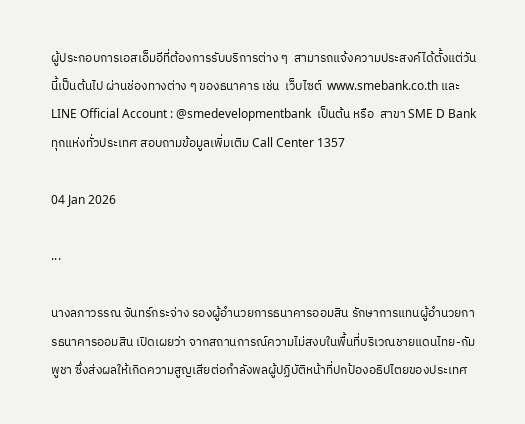ผู้ประกอบการเอสเอ็มอีที่ต้องการรับบริการต่าง ๆ  สามารถแจ้งความประสงค์ได้ตั้งแต่วันนี้เป็นต้นไป ผ่านช่องทางต่าง ๆ ของธนาคาร เช่น  เว็บไซต์  www.smebank.co.th และ  LINE Official Account : @smedevelopmentbank  เป็นต้น หรือ  สาขา SME D Bank ทุกแห่งทั่วประเทศ สอบถามข้อมูลเพิ่มเติม Call Center 1357

04 Jan 2026

...

นางลภาวรรณ จันทร์กระจ่าง รองผู้อำนวยการธนาคารออมสิน รักษาการแทนผู้อำนวยการธนาคารออมสิน เปิดเผยว่า จากสถานการณ์ความไม่สงบในพื้นที่บริเวณชายแดนไทย-กัมพูชา ซึ่งส่งผลให้เกิดความสูญเสียต่อกำลังพลผู้ปฏิบัติหน้าที่ปกป้องอธิปไตยของประเทศ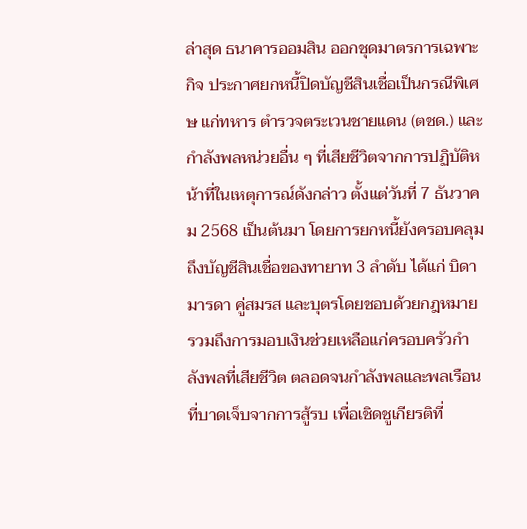ล่าสุด ธนาคารออมสิน ออกชุดมาตรการเฉพาะกิจ ประกาศยกหนี้ปิดบัญชีสินเชื่อเป็นกรณีพิเศษ แก่ทหาร ตำรวจตระเวนชายแดน (ตชด.) และกำลังพลหน่วยอื่น ๆ ที่เสียชีวิตจากการปฏิบัติหน้าที่ในเหตุการณ์ดังกล่าว ตั้งแต่วันที่ 7 ธันวาคม 2568 เป็นต้นมา โดยการยกหนี้ยังครอบคลุมถึงบัญชีสินเชื่อของทายาท 3 ลำดับ ได้แก่ บิดามารดา คู่สมรส และบุตรโดยชอบด้วยกฎหมาย รวมถึงการมอบเงินช่วยเหลือแก่ครอบครัวกำลังพลที่เสียชีวิต ตลอดจนกำลังพลและพลเรือนที่บาดเจ็บจากการสู้รบ เพื่อเชิดชูเกียรติที่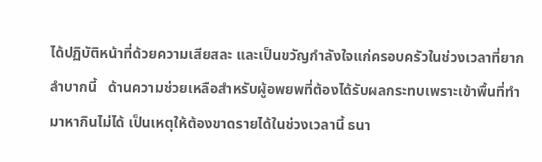ได้ปฏิบัติหน้าที่ด้วยความเสียสละ และเป็นขวัญกำลังใจแก่ครอบครัวในช่วงเวลาที่ยากลำบากนี้   ด้านความช่วยเหลือสำหรับผู้อพยพที่ต้องได้รับผลกระทบเพราะเข้าพื้นที่ทำมาหากินไม่ได้ เป็นเหตุให้ต้องขาดรายได้ในช่วงเวลานี้ ธนา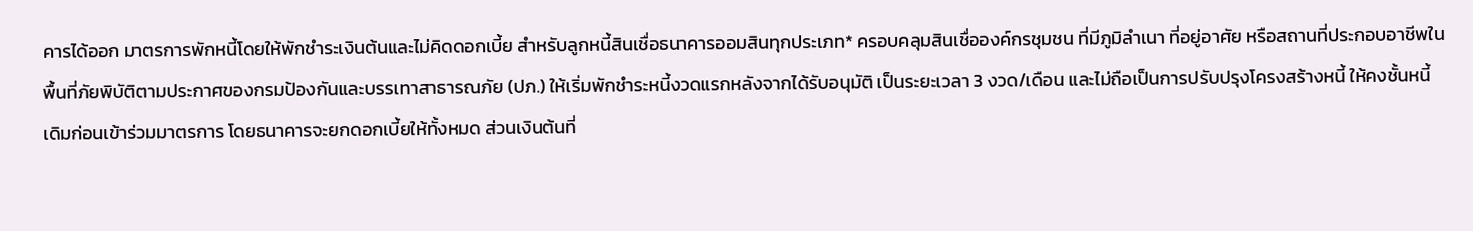คารได้ออก มาตรการพักหนี้โดยให้พักชำระเงินต้นและไม่คิดดอกเบี้ย สำหรับลูกหนี้สินเชื่อธนาคารออมสินทุกประเภท* ครอบคลุมสินเชื่อองค์กรชุมชน ที่มีภูมิลำเนา ที่อยู่อาศัย หรือสถานที่ประกอบอาชีพในพื้นที่ภัยพิบัติตามประกาศของกรมป้องกันและบรรเทาสาธารณภัย (ปภ.) ให้เริ่มพักชำระหนี้งวดแรกหลังจากได้รับอนุมัติ เป็นระยะเวลา 3 งวด/เดือน และไม่ถือเป็นการปรับปรุงโครงสร้างหนี้ ให้คงชั้นหนี้เดิมก่อนเข้าร่วมมาตรการ โดยธนาคารจะยกดอกเบี้ยให้ทั้งหมด ส่วนเงินต้นที่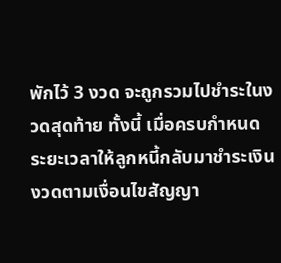พักไว้ 3 งวด จะถูกรวมไปชำระในงวดสุดท้าย ทั้งนี้ เมื่อครบกำหนดระยะเวลาให้ลูกหนี้กลับมาชำระเงินงวดตามเงื่อนไขสัญญา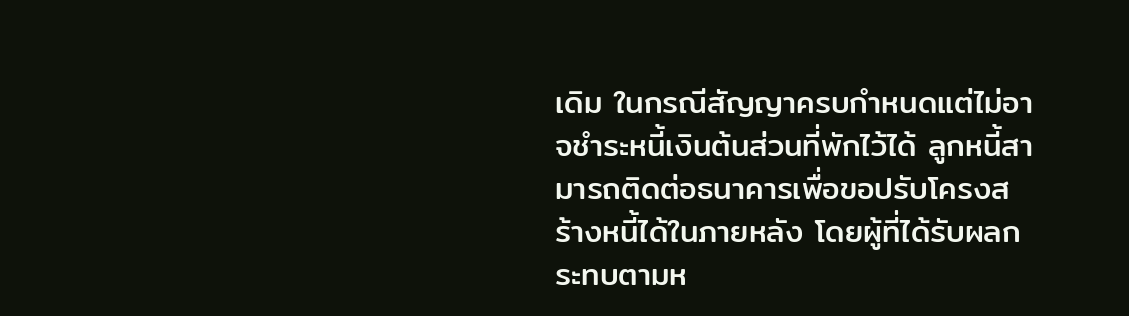เดิม ในกรณีสัญญาครบกำหนดแต่ไม่อาจชำระหนี้เงินต้นส่วนที่พักไว้ได้ ลูกหนี้สามารถติดต่อธนาคารเพื่อขอปรับโครงสร้างหนี้ได้ในภายหลัง โดยผู้ที่ได้รับผลกระทบตามห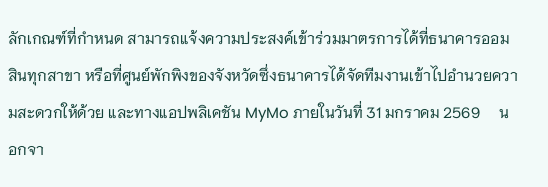ลักเกณฑ์ที่กำหนด สามารถแจ้งความประสงค์เข้าร่วมมาตรการได้ที่ธนาคารออมสินทุกสาขา หรือที่ศูนย์พักพิงของจังหวัดซึ่งธนาคารได้จัดทีมงานเข้าไปอำนวยความสะดวกให้ด้วย และทางแอปพลิเคชัน MyMo ภายในวันที่ 31 มกราคม 2569     นอกจา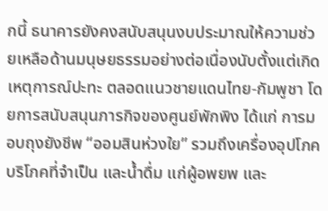กนี้ ธนาคารยังคงสนับสนุนงบประมาณให้ความช่วยเหลือด้านมนุษยธรรมอย่างต่อเนื่องนับตั้งแต่เกิดเหตุการณ์ปะทะ ตลอดแนวชายแดนไทย-กัมพูชา โดยการสนับสนุนภารกิจของศูนย์พักพิง ได้แก่ การมอบถุงยังชีพ “ออมสินห่วงใย” รวมถึงเครื่องอุปโภคบริโภคที่จำเป็น และน้ำดื่ม แก่ผู้อพยพ และ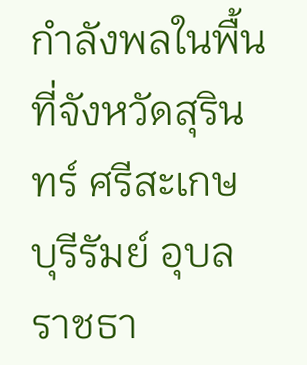กำลังพลในพื้นที่จังหวัดสุรินทร์ ศรีสะเกษ บุรีรัมย์ อุบลราชธา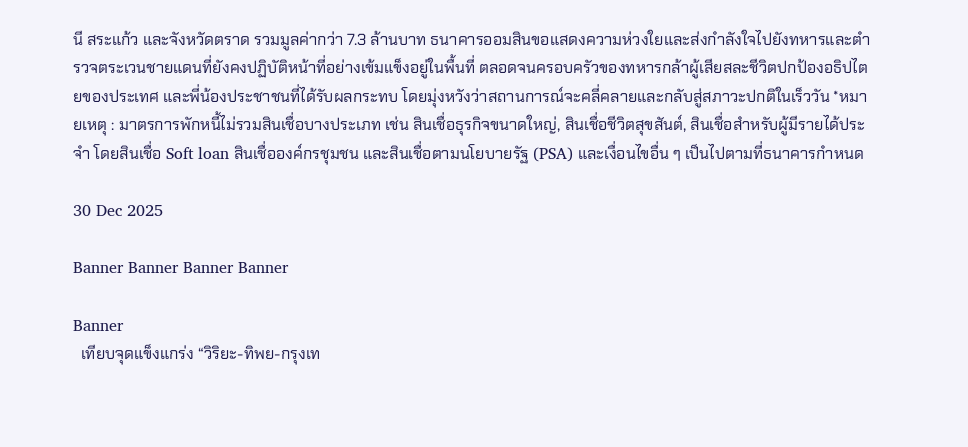นี สระแก้ว และจังหวัดตราด รวมมูลค่ากว่า 7.3 ล้านบาท ธนาคารออมสินขอแสดงความห่วงใยและส่งกำลังใจไปยังทหารและตำรวจตระเวนชายแดนที่ยังคงปฏิบัติหน้าที่อย่างเข้มแข็งอยู่ในพื้นที่ ตลอดจนครอบครัวของทหารกล้าผู้เสียสละชีวิตปกป้องอธิปไตยของประเทศ และพี่น้องประชาชนที่ได้รับผลกระทบ โดยมุ่งหวังว่าสถานการณ์จะคลี่คลายและกลับสู่สภาวะปกติในเร็ววัน *หมายเหตุ : มาตรการพักหนี้ไม่รวมสินเชื่อบางประเภท เช่น สินเชื่อธุรกิจขนาดใหญ่, สินเชื่อชีวิตสุขสันต์, สินเชื่อสำหรับผู้มีรายได้ประจำ โดยสินเชื่อ Soft loan สินเชื่อองค์กรชุมชน และสินเชื่อตามนโยบายรัฐ (PSA) และเงื่อนไขอื่น ๆ เป็นไปตามที่ธนาคารกำหนด

30 Dec 2025

Banner Banner Banner Banner

Banner
  เทียบจุดแข็งแกร่ง “วิริยะ-ทิพย-กรุงเท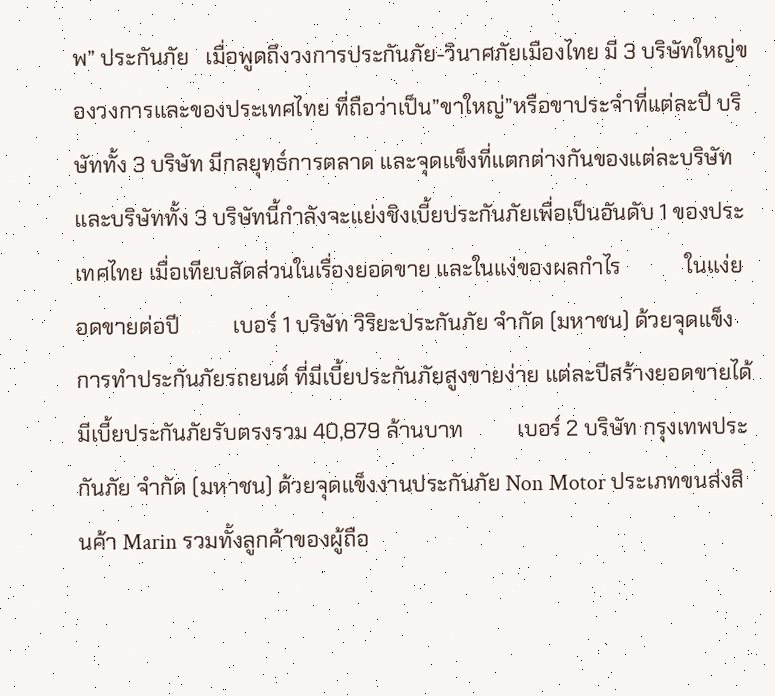พ” ประกันภัย   เมื่อพูดถึงวงการประกันภัย-วินาศภัยเมืองไทย มี 3 บริษัทใหญ่ของวงการและของประเทศไทย ที่ถือว่าเป็น”ขาใหญ่”หรือขาประจำที่แต่ละปี บริษัททั้ง 3 บริษัท มีกลยุทธ์การตลาด และจุดแข็งที่แตกต่างกันของแต่ละบริษัท และบริษัททั้ง 3 บริษัทนี้กำลังจะแย่งชิงเบี้ยประกันภัยเพื่อเป็นอันดับ 1 ของประเทศไทย เมื่อเทียบสัดส่วนในเรื่องยอดขาย และในแง่ของผลกำไร            ในแง่ยอดขายต่อปี          เบอร์ 1 บริษัท วิริยะประกันภัย จำกัด (มหาชน) ด้วยจุดแข็งการทำประกันภัยรถยนต์ ที่มีเบี้ยประกันภัยสูงขายง่าย แต่ละปีสร้างยอดขายได้มีเบี้ยประกันภัยรับตรงรวม 40,879 ล้านบาท          เบอร์ 2 บริษัท กรุงเทพประกันภัย จำกัด (มหาชน) ด้วยจุดแข็งงานประกันภัย Non Motor ประเภทขนส่งสินค้า Marin รวมทั้งลูกค้าของผู้ถือ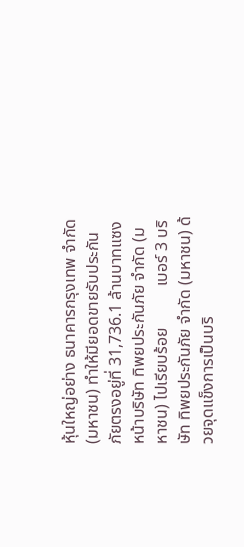หุ้นใหญ่อย่าง ธนาคารกรุงเทพ จำกัด (มหาชน) ทำให้มียอดขายรับประกันภัยตรงอยู่ที่ 31,736.1 ล้านบาทแซงหน้าบริษัท ทิพยประกันภัย จำกัด (มหาชน) ไปเรียบร้อย          เบอร์ 3 บริษัท ทิพยประกันภัย จำกัด (มหาชน) ด้วยจุดแข็งการเป็นบริ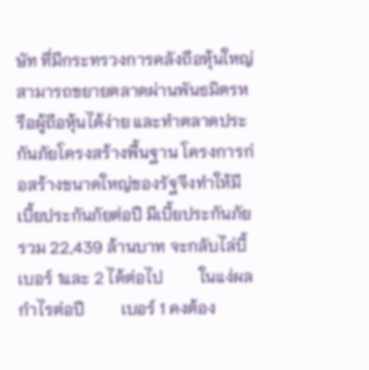ษัท ที่มีกระทรวงการคลังถือหุ้นใหญ่ สามารถขยายตลาดผ่านพันธมิตรหรือผู้ถือหุ้นได้ง่าย และทำตลาดประกันภัยโครงสร้างพื้นฐาน โครงการก่อสร้างขนาดใหญ่ของรัฐจึงทำให้มีเบี้ยประกันภัยต่อปี มีเบี้ยประกันภัยรวม 22,439 ล้านบาท จะกลับไล่บี้เบอร์ 1และ 2 ได้ต่อไป         ในแง่ผลกำไรต่อปี         เบอร์ 1 คงต้อง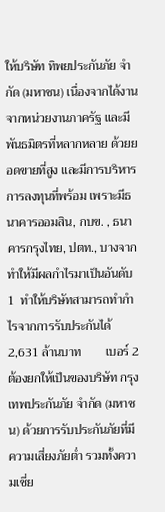ให้บริษัท ทิพยประกันภัย จำกัด (มหาชน) เนื่องจากได้งานจากหน่วยงานภาครัฐ และมีพันธมิตรที่หลากหลาย ด้วยยอดขายที่สูง และมีการบริหารการลงทุนที่พร้อม เพราะมีธนาคารออมสิน, กบข. , ธนาคารกรุงไทย, ปตท., บางจาก  ทำให้มีผลกำไรมาเป็นอันดับ 1  ทำให้บริษัทสามารถทำกำไรจากการรับประกันได้ 2,631 ล้านบาท        เบอร์ 2  ต้องยกให้เป็นของบริษัท กรุงเทพประกันภัย จำกัด (มหาชน) ด้วยการรับประกันภัยที่มีความเสี่ยงภัยต่ำ รวมทั้งความเชี่ย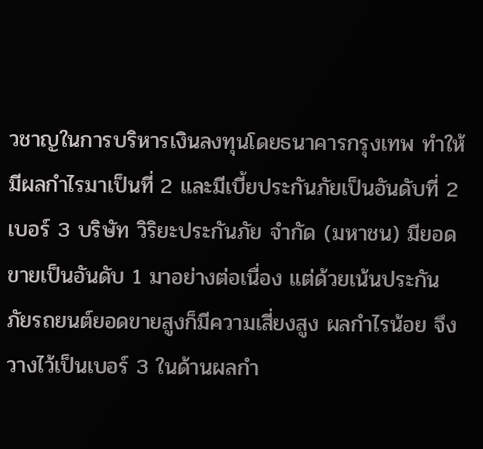วชาญในการบริหารเงินลงทุนโดยธนาคารกรุงเทพ ทำให้มีผลกำไรมาเป็นที่ 2 และมีเบี้ยประกันภัยเป็นอันดับที่ 2        เบอร์ 3 บริษัท วิริยะประกันภัย จำกัด (มหาชน) มียอดขายเป็นอันดับ 1 มาอย่างต่อเนื่อง แต่ด้วยเน้นประกันภัยรถยนต์ยอดขายสูงก็มีความเสี่ยงสูง ผลกำไรน้อย จึงวางไว้เป็นเบอร์ 3 ในด้านผลกำ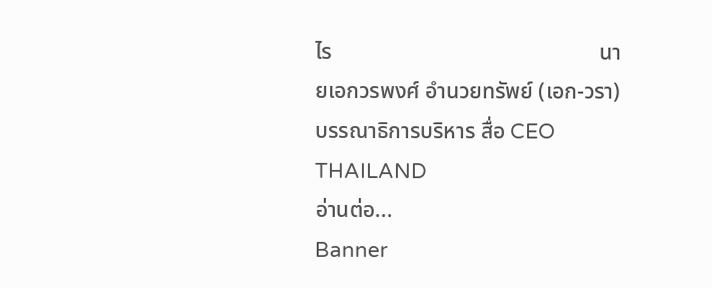ไร                                                 นายเอกวรพงศ์ อำนวยทรัพย์ (เอก-วรา)                                               บรรณาธิการบริหาร สื่อ CEO THAILAND
อ่านต่อ...
Banner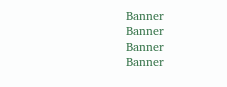Banner
Banner
Banner
Banner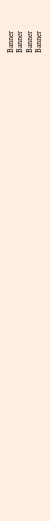Banner
Banner
Banner
Banner